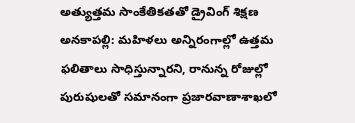అత్యుత్తమ సాంకేతికతతో డ్రైవింగ్ శిక్షణ
అనకాపల్లి: మహిళలు అన్నిరంగాల్లో ఉత్తమ ఫలితాలు సాధిస్తున్నారని, రానున్న రోజుల్లో పురుషులతో సమానంగా ప్రజారవాణాశాఖలో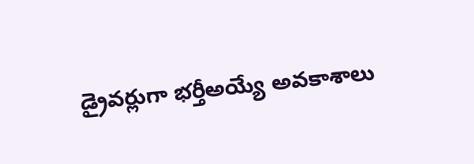డ్రైవర్లుగా భర్తీఅయ్యే అవకాశాలు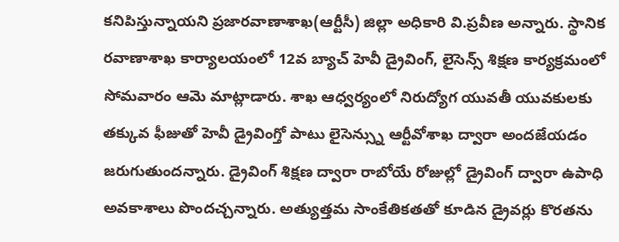కనిపిస్తున్నాయని ప్రజారవాణాశాఖ(ఆర్టీసీ) జిల్లా అధికారి వి.ప్రవీణ అన్నారు. స్థానిక రవాణాశాఖ కార్యాలయంలో 12వ బ్యాచ్ హెవీ డ్రైవింగ్, లైసెన్స్ శిక్షణ కార్యక్రమంలో సోమవారం ఆమె మాట్లాడారు. శాఖ ఆధ్వర్యంలో నిరుద్యోగ యువతీ యువకులకు తక్కువ ఫీజుతో హెవీ డ్రైవింగ్తో పాటు లైసెన్స్ను ఆర్టీవోశాఖ ద్వారా అందజేయడం జరుగుతుందన్నారు. డ్రైవింగ్ శిక్షణ ద్వారా రాబోయే రోజుల్లో డ్రైవింగ్ ద్వారా ఉపాధి అవకాశాలు పొందచ్చన్నారు. అత్యుత్తమ సాంకేతికతతో కూడిన డ్రైవర్లు కొరతను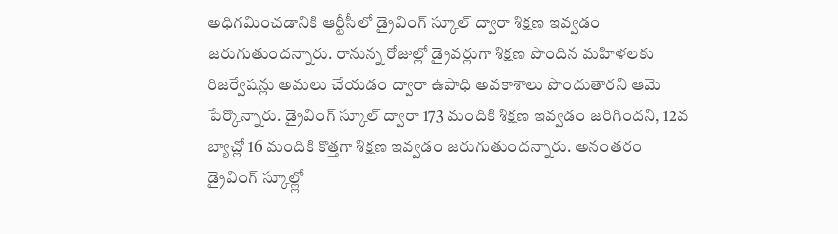అధిగమించడానికి ఆర్టీసీలో డ్రైవింగ్ స్కూల్ ద్వారా శిక్షణ ఇవ్వడం జరుగుతుందన్నారు. రానున్న రోజుల్లో డ్రైవర్లుగా శిక్షణ పొందిన మహిళలకు రిజర్వేషన్లు అమలు చేయడం ద్వారా ఉపాధి అవకాశాలు పొందుతారని ఆమె పేర్కొన్నారు. డ్రైవింగ్ స్కూల్ ద్వారా 173 మందికి శిక్షణ ఇవ్వడం జరిగిందని, 12వ బ్యాచ్లో 16 మందికి కొత్తగా శిక్షణ ఇవ్వడం జరుగుతుందన్నారు. అనంతరం డ్రైవింగ్ స్కూల్ల్లో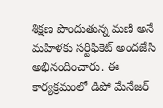శిక్షణ పొందుతున్న మణి అనే మహిళకు సర్టిఫికెట్ అందజేసి అభినందించారు. ఈ కార్యక్రమంలో డిపో మేనేజర్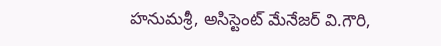హనుమశ్రీ, అసిస్టెంట్ మేనేజర్ వి.గౌరి,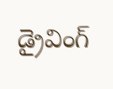డ్రైవింగ్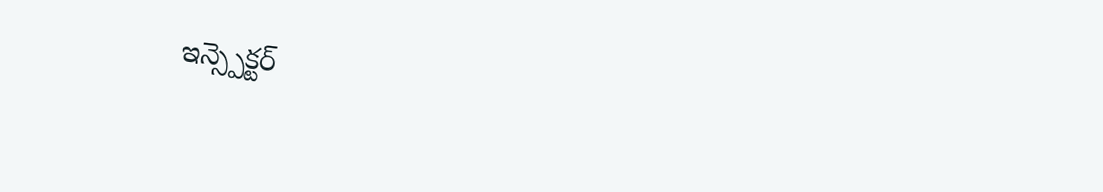ఇన్స్పెక్టర్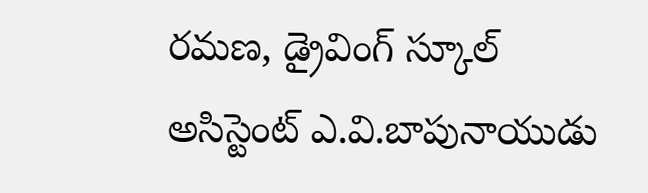రమణ, డ్రైవింగ్ స్కూల్ అసిస్టెంట్ ఎ.వి.బాపునాయుడు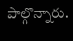పాల్గొన్నారు.